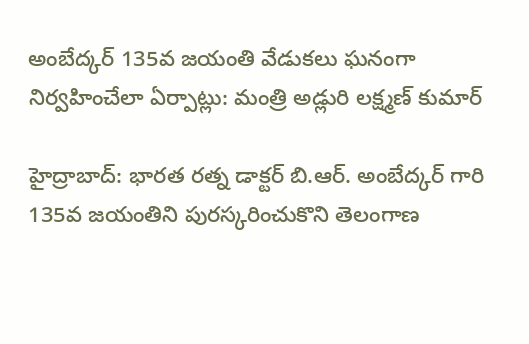అంబేద్కర్ 135వ జయంతి వేడుకలు ఘనంగా నిర్వహించేలా ఏర్పాట్లు: మంత్రి అడ్లురి లక్ష్మణ్ కుమార్

హైద్రాబాద్: భారత రత్న డాక్టర్ బి.ఆర్. అంబేద్కర్ గారి 135వ జయంతిని పురస్కరించుకొని తెలంగాణ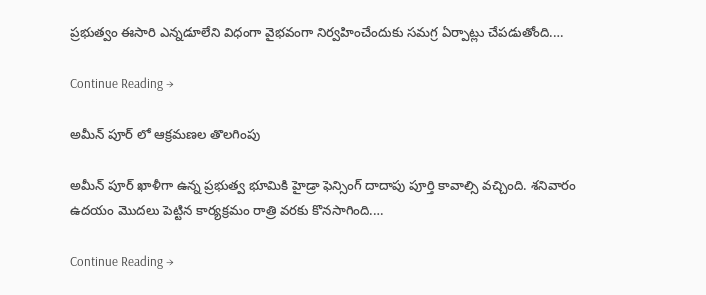ప్రభుత్వం ఈసారి ఎన్నడూలేని విధంగా వైభవంగా నిర్వహించేందుకు సమగ్ర ఏర్పాట్లు చేపడుతోంది.…

Continue Reading →

అమీన్ పూర్ లో ఆక్రమణల తొలగింపు

అమీన్ పూర్ ఖాళీగా ఉన్న ప్రభుత్వ భూమికి హైడ్రా ఫెన్సింగ్ దాదాపు పూర్తి కావాల్సి వచ్చింది. శనివారం ఉదయం మొదలు పెట్టిన కార్యక్రమం రాత్రి వరకు కొనసాగింది.…

Continue Reading →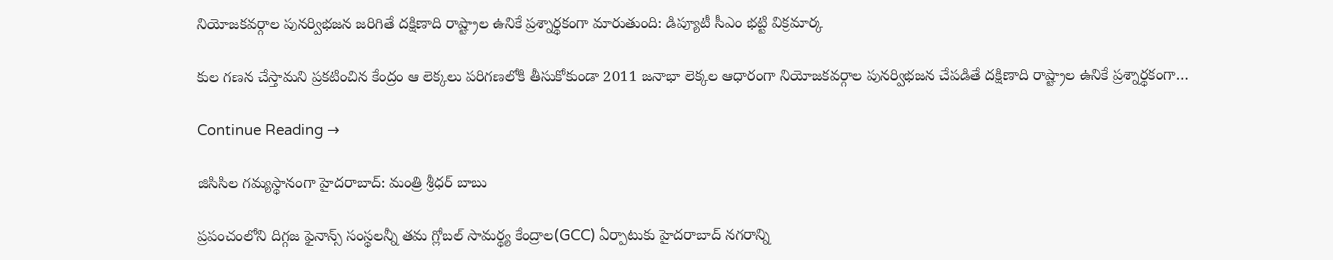నియోజకవర్గాల పునర్విభజన జరిగితే దక్షిణాది రాష్ట్రాల ఉనికే ప్రశ్నార్థకంగా మారుతుంది: డిప్యూటీ సీఎం భట్టి విక్రమార్క

కుల గణన చేస్తామని ప్రకటించిన కేంద్రం ఆ లెక్కలు పరిగణలోకి తీసుకోకుండా 2011 జనాభా లెక్కల ఆధారంగా నియోజకవర్గాల పునర్విభజన చేపడితే దక్షిణాది రాష్ట్రాల ఉనికే ప్రశ్నార్థకంగా…

Continue Reading →

జిసిసిల గమ్యస్థానంగా హైదరాబాద్: మంత్రి శ్రీధర్ బాబు

ప్రపంచంలోని దిగ్గజ ఫైనాన్స్ సంస్థలన్నీ తమ గ్లోబల్ సామర్థ్య కేంద్రాల(GCC) ఏర్పాటుకు హైదరాబాద్ నగరాన్ని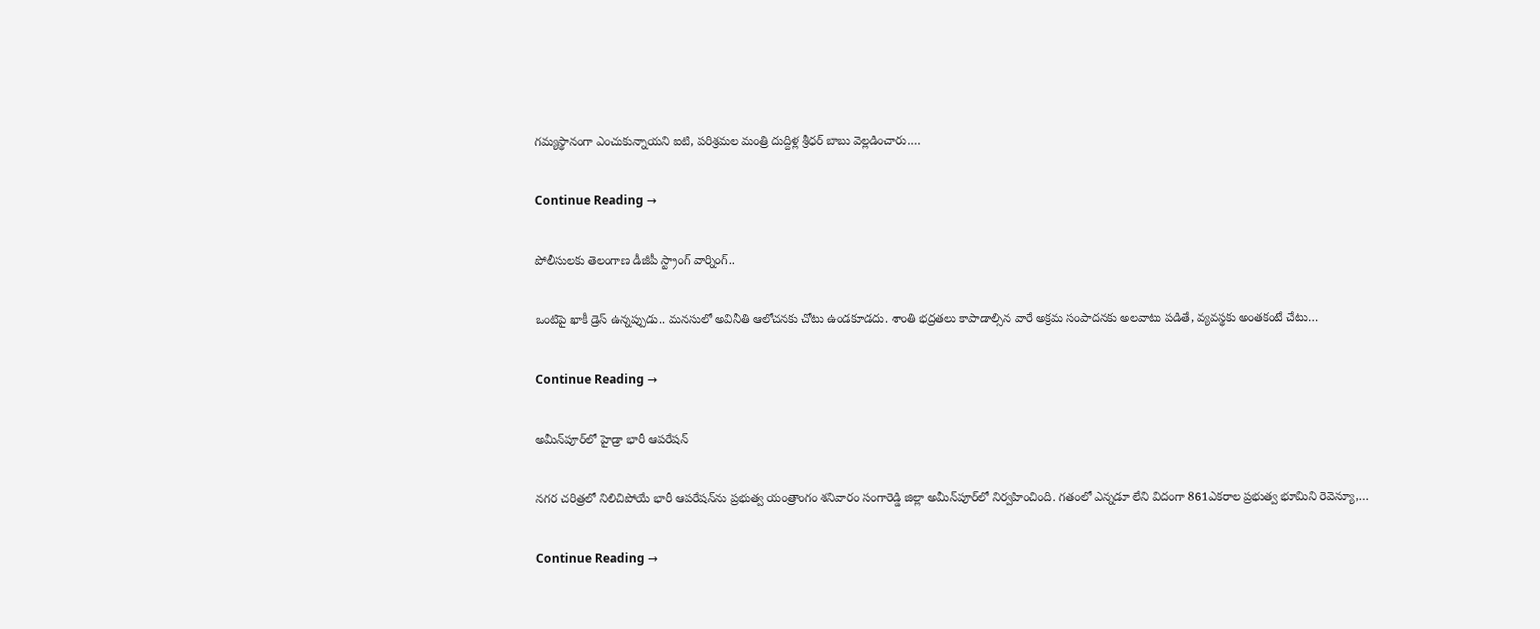గమ్యస్థానంగా ఎంచుకున్నాయని ఐటి, పరిశ్రమల మంత్రి దుద్దిళ్ల శ్రీధర్ బాబు వెల్లడించారు.…

Continue Reading →

పోలీసులకు తెలంగాణ డీజీపీ స్ట్రాంగ్ వార్నింగ్..

ఒంటిపై ఖాకీ డ్రెస్ ఉన్నప్పుడు.. మనసులో అవినీతి ఆలోచనకు చోటు ఉండకూడదు. శాంతి భద్రతలు కాపాడాల్సిన వారే అక్రమ సంపాదనకు అలవాటు పడితే, వ్యవస్థకు అంతకంటే చేటు…

Continue Reading →

అమీన్‌పూర్‌లో హైడ్రా భారీ ఆప‌రేష‌న్‌

న‌గ‌ర చ‌రిత్ర‌లో నిలిచిపోయే భారీ ఆప‌రేష‌న్‌ను ప్ర‌భుత్వ‌ యంత్రాంగం శ‌నివారం సంగారెడ్డి జిల్లా అమీన్‌పూర్‌లో నిర్వ‌హించింది. గ‌తంలో ఎన్న‌డూ లేని విదంగా 861ఎక‌రాల ప్ర‌భుత్వ భూమిని రెవెన్యూ,…

Continue Reading →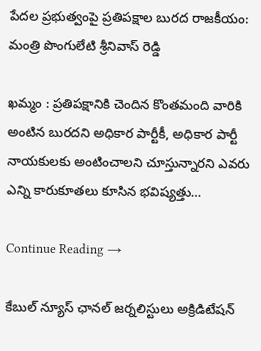పేద‌ల ప్ర‌భుత్వంపై ప్ర‌తిప‌క్షాల బుర‌ద రాజ‌కీయం: మంత్రి పొంగులేటి శ్రీ‌నివాస్ రెడ్డి

ఖ‌మ్మం : ప్ర‌తిప‌క్షానికి చెందిన కొంతమంది వారికి అంటిన బురదని అధికార పార్టీకీ, అధికార పార్టీ నాయకులకు అంటించాలని చూస్తున్నార‌ని ఎవరు ఎన్ని కారుకూతలు కూసిన భవిష్యత్తు…

Continue Reading →

కేబుల్ న్యూస్ ఛానల్ జర్నలిస్టులు అక్రిడిటేషన్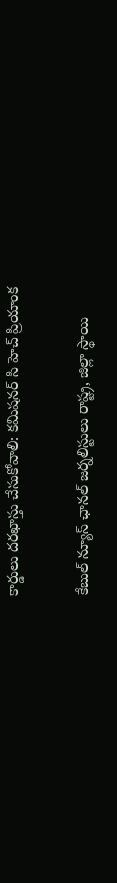కార్డులు దరఖాస్తు చేసుకోవాలి: కమిషనర్ సి హెచ్ ప్రియాంక

కేబుల్ న్యూస్ ఛానల్ జర్నలిస్టులు రాష్ట్ర, జిల్లా స్థాయి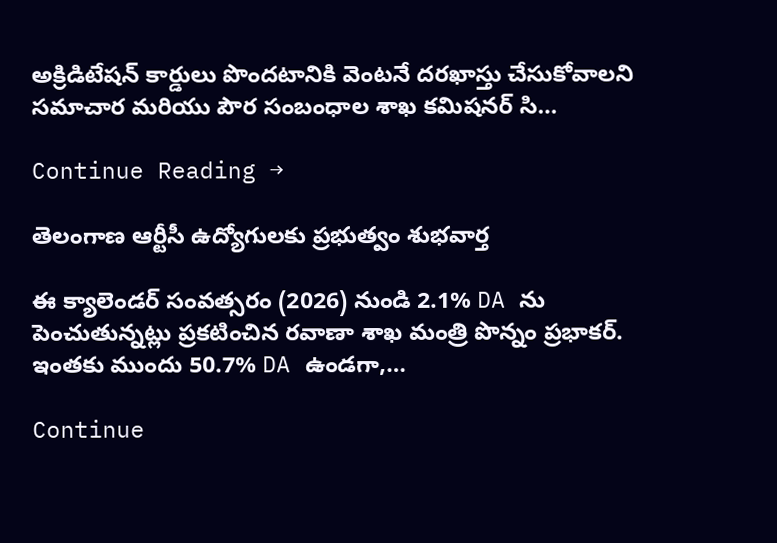అక్రిడిటేషన్ కార్డులు పొందటానికి వెంటనే దరఖాస్తు చేసుకోవాలని సమాచార మరియు పౌర సంబంధాల శాఖ కమిషనర్ సి…

Continue Reading →

తెలంగాణ ఆర్టీసీ ఉద్యోగులకు ప్రభుత్వం శుభవార్త

ఈ క్యాలెండర్ సంవత్సరం (2026) నుండి 2.1% DA ను పెంచుతున్నట్లు ప్రకటించిన రవాణా శాఖ మంత్రి పొన్నం ప్రభాకర్. ఇంతకు ముందు 50.7% DA ఉండగా,…

Continue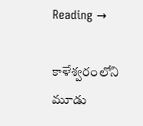Reading →

కాళేశ్వ‌రంలోని మూడు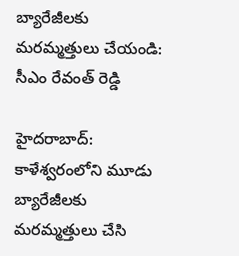బ్యారేజీల‌కు మ‌ర‌మ్మ‌త్తులు చేయండి: సీఎం రేవంత్ రెడ్డి

హైద‌రాబాద్: కాళేశ్వ‌రంలోని మూడు బ్యారేజీల‌కు మ‌ర‌మ్మ‌త్తులు చేసి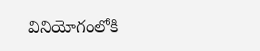వినియోగంలోకి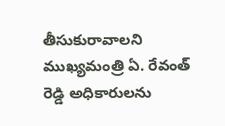తీసుకురావాల‌ని ముఖ్య‌మంత్రి ఏ. రేవంత్ రెడ్డి అధికారుల‌ను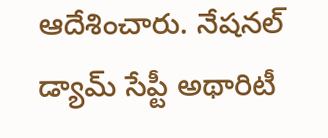ఆదేశించారు. నేష‌న‌ల్ డ్యామ్ సేప్టీ అథారిటీ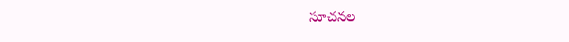సూచ‌న‌ల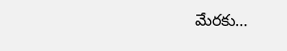మేర‌కు…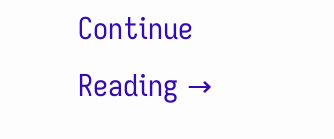Continue Reading →